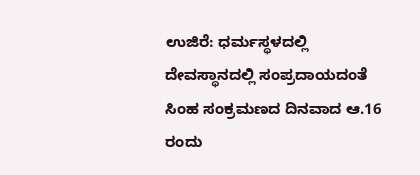ಉಜಿರೆ: ಧರ್ಮಸ್ಥಳದಲ್ಲಿ ದೇವಸ್ಥಾನದಲ್ಲಿ ಸಂಪ್ರದಾಯದಂತೆ ಸಿಂಹ ಸಂಕ್ರಮಣದ ದಿನವಾದ ಆ.16 ರಂದು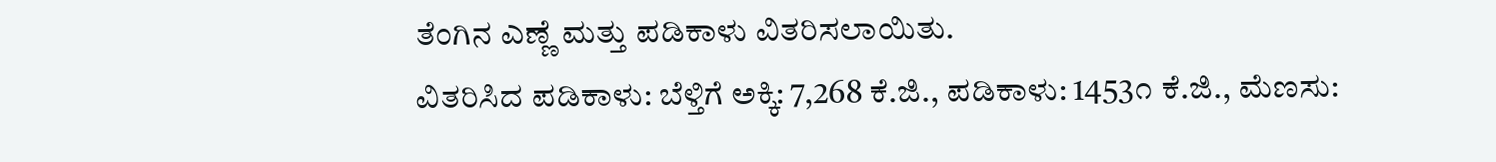ತೆಂಗಿನ ಎಣ್ಣೆ ಮತ್ತು ಪಡಿಕಾಳು ವಿತರಿಸಲಾಯಿತು.
ವಿತರಿಸಿದ ಪಡಿಕಾಳು: ಬೆಳ್ತಿಗೆ ಅಕ್ಕಿ: 7,268 ಕೆ.ಜಿ., ಪಡಿಕಾಳು: 1453೧ ಕೆ.ಜಿ., ಮೆಣಸು: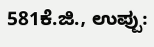581ಕೆ.ಜಿ., ಉಪ್ಪು: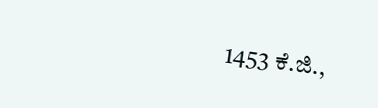1453 ಕೆ.ಜಿ.,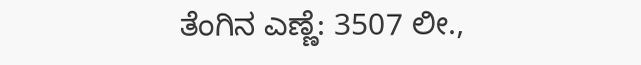ತೆಂಗಿನ ಎಣ್ಣೆ: 3507 ಲೀ.,